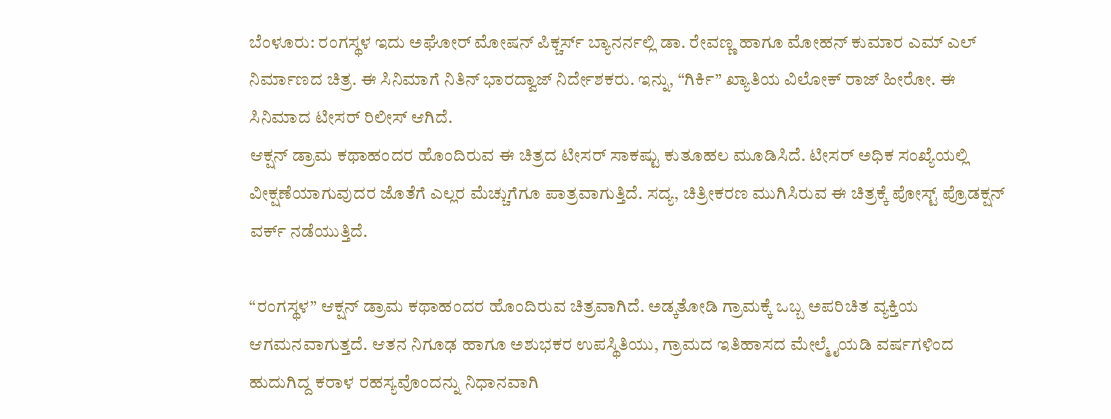ಬೆಂಳೂರು: ರಂಗಸ್ಥಳ ಇದು ಅಘೋರ್ ಮೋಷನ್ ಪಿಕ್ಚರ್ಸ್ ಬ್ಯಾನರ್ನಲ್ಲಿ ಡಾ. ರೇವಣ್ಣ ಹಾಗೂ ಮೋಹನ್ ಕುಮಾರ ಎಮ್ ಎಲ್ ನಿರ್ಮಾಣದ ಚಿತ್ರ. ಈ ಸಿನಿಮಾಗೆ ನಿತಿನ್ ಭಾರದ್ವಾಜ್ ನಿರ್ದೇಶಕರು. ಇನ್ನು, “ಗಿರ್ಕಿ” ಖ್ಯಾತಿಯ ವಿಲೋಕ್ ರಾಜ್ ಹೀರೋ. ಈ ಸಿನಿಮಾದ ಟೀಸರ್ ರಿಲೀಸ್ ಆಗಿದೆ.
ಆಕ್ಷನ್ ಡ್ರಾಮ ಕಥಾಹಂದರ ಹೊಂದಿರುವ ಈ ಚಿತ್ರದ ಟೀಸರ್ ಸಾಕಷ್ಟು ಕುತೂಹಲ ಮೂಡಿಸಿದೆ. ಟೀಸರ್ ಅಧಿಕ ಸಂಖ್ಯೆಯಲ್ಲಿ ವೀಕ್ಷಣೆಯಾಗುವುದರ ಜೊತೆಗೆ ಎಲ್ಲರ ಮೆಚ್ಚುಗೆಗೂ ಪಾತ್ರವಾಗುತ್ತಿದೆ. ಸದ್ಯ, ಚಿತ್ರೀಕರಣ ಮುಗಿಸಿರುವ ಈ ಚಿತ್ರಕ್ಕೆ ಪೋಸ್ಟ್ ಪ್ರೊಡಕ್ಷನ್ ವರ್ಕ್ ನಡೆಯುತ್ತಿದೆ.

“ರಂಗಸ್ಥಳ” ಆಕ್ಷನ್ ಡ್ರಾಮ ಕಥಾಹಂದರ ಹೊಂದಿರುವ ಚಿತ್ರವಾಗಿದೆ. ಅಡ್ಕತೋಡಿ ಗ್ರಾಮಕ್ಕೆ ಒಬ್ಬ ಅಪರಿಚಿತ ವ್ಯಕ್ತಿಯ ಆಗಮನವಾಗುತ್ತದೆ. ಆತನ ನಿಗೂಢ ಹಾಗೂ ಅಶುಭಕರ ಉಪಸ್ಥಿತಿಯು, ಗ್ರಾಮದ ಇತಿಹಾಸದ ಮೇಲ್ಮೈಯಡಿ ವರ್ಷಗಳಿಂದ ಹುದುಗಿದ್ದ ಕರಾಳ ರಹಸ್ಯವೊಂದನ್ನು ನಿಧಾನವಾಗಿ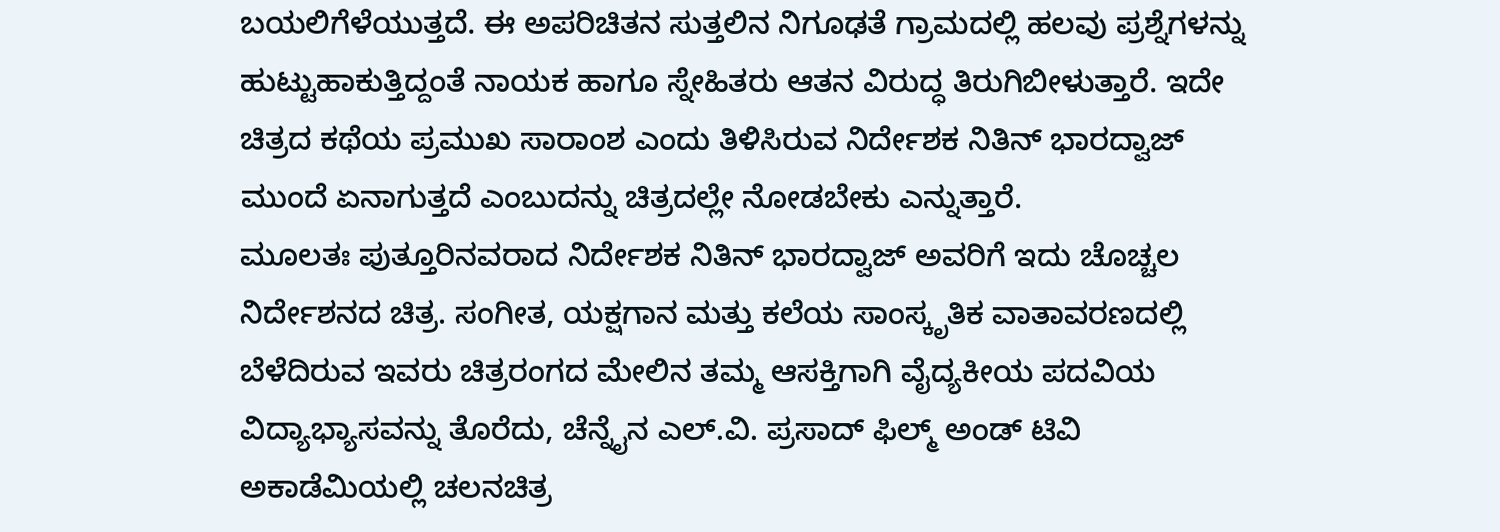ಬಯಲಿಗೆಳೆಯುತ್ತದೆ. ಈ ಅಪರಿಚಿತನ ಸುತ್ತಲಿನ ನಿಗೂಢತೆ ಗ್ರಾಮದಲ್ಲಿ ಹಲವು ಪ್ರಶ್ನೆಗಳನ್ನು ಹುಟ್ಟುಹಾಕುತ್ತಿದ್ದಂತೆ ನಾಯಕ ಹಾಗೂ ಸ್ನೇಹಿತರು ಆತನ ವಿರುದ್ಧ ತಿರುಗಿಬೀಳುತ್ತಾರೆ. ಇದೇ ಚಿತ್ರದ ಕಥೆಯ ಪ್ರಮುಖ ಸಾರಾಂಶ ಎಂದು ತಿಳಿಸಿರುವ ನಿರ್ದೇಶಕ ನಿತಿನ್ ಭಾರದ್ವಾಜ್ ಮುಂದೆ ಏನಾಗುತ್ತದೆ ಎಂಬುದನ್ನು ಚಿತ್ರದಲ್ಲೇ ನೋಡಬೇಕು ಎನ್ನುತ್ತಾರೆ.
ಮೂಲತಃ ಪುತ್ತೂರಿನವರಾದ ನಿರ್ದೇಶಕ ನಿತಿನ್ ಭಾರದ್ವಾಜ್ ಅವರಿಗೆ ಇದು ಚೊಚ್ಚಲ ನಿರ್ದೇಶನದ ಚಿತ್ರ. ಸಂಗೀತ, ಯಕ್ಷಗಾನ ಮತ್ತು ಕಲೆಯ ಸಾಂಸ್ಕೃತಿಕ ವಾತಾವರಣದಲ್ಲಿ ಬೆಳೆದಿರುವ ಇವರು ಚಿತ್ರರಂಗದ ಮೇಲಿನ ತಮ್ಮ ಆಸಕ್ತಿಗಾಗಿ ವೈದ್ಯಕೀಯ ಪದವಿಯ ವಿದ್ಯಾಭ್ಯಾಸವನ್ನು ತೊರೆದು, ಚೆನ್ನೈನ ಎಲ್.ವಿ. ಪ್ರಸಾದ್ ಫಿಲ್ಮ್ ಅಂಡ್ ಟಿವಿ ಅಕಾಡೆಮಿಯಲ್ಲಿ ಚಲನಚಿತ್ರ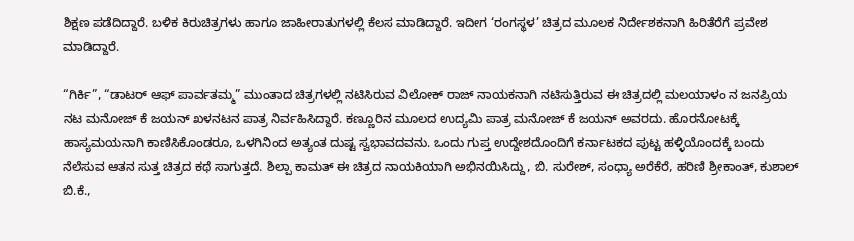ಶಿಕ್ಷಣ ಪಡೆದಿದ್ದಾರೆ. ಬಳಿಕ ಕಿರುಚಿತ್ರಗಳು ಹಾಗೂ ಜಾಹೀರಾತುಗಳಲ್ಲಿ ಕೆಲಸ ಮಾಡಿದ್ದಾರೆ. ಇದೀಗ ‘ರಂಗಸ್ಥಳ’ ಚಿತ್ರದ ಮೂಲಕ ನಿರ್ದೇಶಕನಾಗಿ ಹಿರಿತೆರೆಗೆ ಪ್ರವೇಶ ಮಾಡಿದ್ದಾರೆ.

“ಗಿರ್ಕಿ”, “ಡಾಟರ್ ಆಫ್ ಪಾರ್ವತಮ್ಮ” ಮುಂತಾದ ಚಿತ್ರಗಳಲ್ಲಿ ನಟಿಸಿರುವ ವಿಲೋಕ್ ರಾಜ್ ನಾಯಕನಾಗಿ ನಟಿಸುತ್ತಿರುವ ಈ ಚಿತ್ರದಲ್ಲಿ ಮಲಯಾಳಂ ನ ಜನಪ್ರಿಯ ನಟ ಮನೋಜ್ ಕೆ ಜಯನ್ ಖಳನಟನ ಪಾತ್ರ ನಿರ್ವಹಿಸಿದ್ದಾರೆ. ಕಣ್ಣೂರಿನ ಮೂಲದ ಉದ್ಯಮಿ ಪಾತ್ರ ಮನೋಜ್ ಕೆ ಜಯನ್ ಅವರದು. ಹೊರನೋಟಕ್ಕೆ ಹಾಸ್ಯಮಯನಾಗಿ ಕಾಣಿಸಿಕೊಂಡರೂ, ಒಳಗಿನಿಂದ ಅತ್ಯಂತ ದುಷ್ಟ ಸ್ವಭಾವದವನು. ಒಂದು ಗುಪ್ತ ಉದ್ದೇಶದೊಂದಿಗೆ ಕರ್ನಾಟಕದ ಪುಟ್ಟ ಹಳ್ಳಿಯೊಂದಕ್ಕೆ ಬಂದು ನೆಲೆಸುವ ಆತನ ಸುತ್ತ ಚಿತ್ರದ ಕಥೆ ಸಾಗುತ್ತದೆ. ಶಿಲ್ಪಾ ಕಾಮತ್ ಈ ಚಿತ್ರದ ನಾಯಕಿಯಾಗಿ ಅಭಿನಯಿಸಿದ್ದು, ಬಿ. ಸುರೇಶ್, ಸಂಧ್ಯಾ ಅರೆಕೆರೆ, ಹರಿಣಿ ಶ್ರೀಕಾಂತ್, ಕುಶಾಲ್ ಬಿ.ಕೆ.,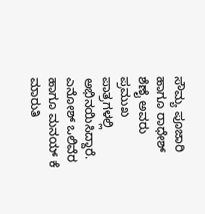ಸೌಮ್ಯ ಪೂಜಾರಿ ಹಾಗೂ ರಾಧೇಶ್ ಶೆಣೈ ಅವರು ಪ್ರಮುಖ ಪಾತ್ರಗಳಲ್ಲಿ ಅಭಿನಯಿಸಿದ್ದಾರೆ.
ಎನೋಶ್ ಒಲಿವೆರ ಹಾಗೂ ಮನಯ್ ಕೆ ಮಾರುತಿ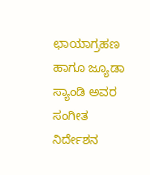ಛಾಯಾಗ್ರಹಣ ಹಾಗೂ ಜ್ಯೂಡಾ ಸ್ಯಾಂಡಿ ಅವರ ಸಂಗೀತ ನಿರ್ದೇಶನ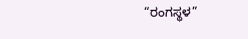“ರಂಗಸ್ಥಳ”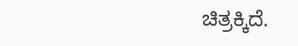ಚಿತ್ರಕ್ಕಿದೆ.